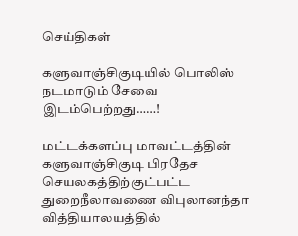செய்திகள்

களுவாஞ்சிகுடியில் பொலிஸ் நடமாடும் சேவை இடம்பெற்றது……!

மட்டக்களப்பு மாவட்டத்தின் களுவாஞ்சிகுடி பிரதேச செயலகத்திற்குட்பட்ட துறைநீலாவணை விபுலானந்தா வித்தியாலயத்தில்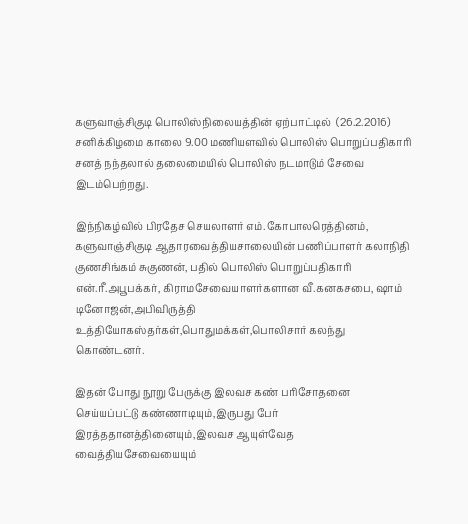களுவாஞ்சிகுடி பொலிஸ்நிலையத்தின் ஏற்பாட்டில்  (26.2.2016) சனிக்கிழமை காலை 9.00 மணியளவில் பொலிஸ் பொறுப்பதிகாரி சனத் நந்தலால் தலைமையில் பொலிஸ் நடமாடும் சேவை இடம்பெற்றது.

இந்நிகழ்வில் பிரதேச செயலாளர் எம்.கோபாலரெத்தினம், களுவாஞ்சிகுடி ஆதாரவைத்தியசாலையின் பணிப்பாளர் கலாநிதி குணசிங்கம் சுகுணன், பதில் பொலிஸ் பொறுப்பதிகாரி என்.ரீ.அபூபக்கர், கிராமசேவையாளர்களான வீ.கனகசபை, ஷாம் டினோஜன்,அபிவிருத்தி உத்தியோகஸ்தர்கள்,பொதுமக்கள்,பொலிசார் கலந்து கொண்டனர்.

இதன் போது நூறு பேருக்கு இலவச கண் பரிசோதனை செய்யப்பட்டு கண்ணாடியும்,இருபது பேர் இரத்ததானத்தினையும்,இலவச ஆயுள்வேத வைத்தியசேவையையும்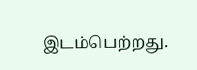இடம்பெற்றது.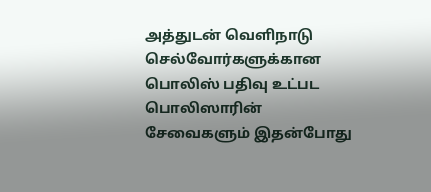அத்துடன் வெளிநாடு செல்வோர்களுக்கான பொலிஸ் பதிவு உட்பட பொலிஸாரின் சேவைகளும் இதன்போது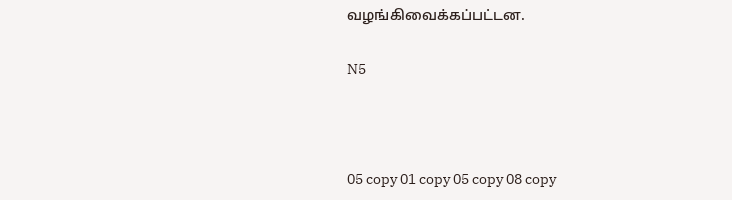வழங்கிவைக்கப்பட்டன.

N5



05 copy 01 copy 05 copy 08 copy